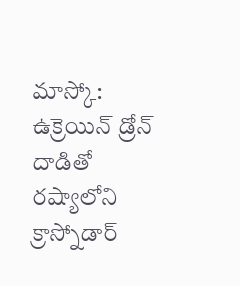మాస్కో: ఉక్రెయిన్ డ్రోన్ దాడితో రష్యాలోని క్రాస్నోడార్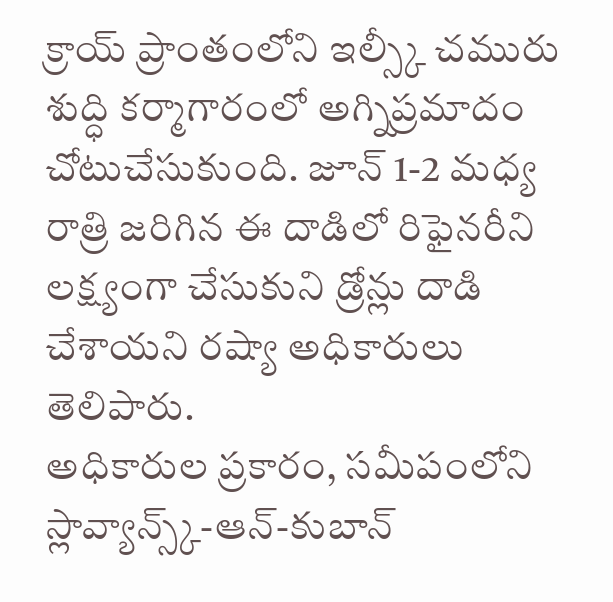క్రాయ్ ప్రాంతంలోని ఇల్స్కీ చమురు శుద్ధి కర్మాగారంలో అగ్నిప్రమాదం చోటుచేసుకుంది. జూన్ 1-2 మధ్య రాత్రి జరిగిన ఈ దాడిలో రిఫైనరీని లక్ష్యంగా చేసుకుని డ్రోన్లు దాడి చేశాయని రష్యా అధికారులు తెలిపారు.
అధికారుల ప్రకారం, సమీపంలోని స్లావ్యాన్స్క్-ఆన్-కుబాన్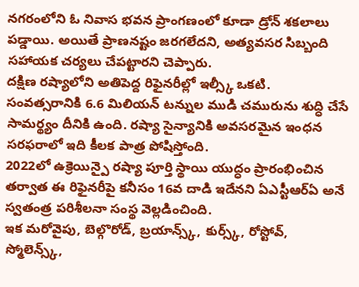నగరంలోని ఓ నివాస భవన ప్రాంగణంలో కూడా డ్రోన్ శకలాలు పడ్డాయి. అయితే ప్రాణనష్టం జరగలేదని, అత్యవసర సిబ్బంది సహాయక చర్యలు చేపట్టారని చెప్పారు.
దక్షిణ రష్యాలోని అతిపెద్ద రిఫైనరీల్లో ఇల్స్కీ ఒకటి. సంవత్సరానికి 6.6 మిలియన్ టన్నుల ముడి చమురును శుద్ధి చేసే సామర్థ్యం దీనికి ఉంది. రష్యా సైన్యానికి అవసరమైన ఇంధన సరఫరాలో ఇది కీలక పాత్ర పోషిస్తోంది.
2022లో ఉక్రెయిన్పై రష్యా పూర్తి స్థాయి యుద్ధం ప్రారంభించిన తర్వాత ఈ రిఫైనరీపై కనీసం 16వ దాడి ఇదేనని ఏఎస్టీఆర్ఏ అనే స్వతంత్ర పరిశీలనా సంస్థ వెల్లడించింది.
ఇక మరోవైపు, బెల్గొరోడ్, బ్రయాన్స్క్, కుర్స్క్, రోస్టోవ్, స్మోలెన్స్క్,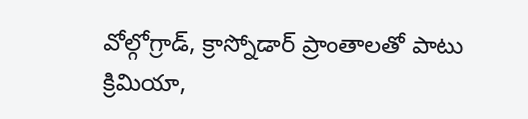వోల్గోగ్రాడ్, క్రాస్నోడార్ ప్రాంతాలతో పాటు క్రిమియా,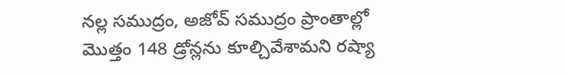నల్ల సముద్రం, అజోవ్ సముద్రం ప్రాంతాల్లో మొత్తం 148 డ్రోన్లను కూల్చివేశామని రష్యా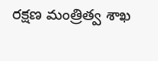రక్షణ మంత్రిత్వ శాఖ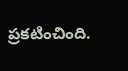ప్రకటించింది.